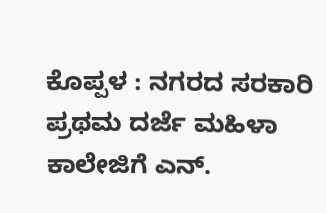ಕೊಪ್ಪಳ : ನಗರದ ಸರಕಾರಿ ಪ್ರಥಮ ದರ್ಜೆ ಮಹಿಳಾ ಕಾಲೇಜಿಗೆ ಎನ್.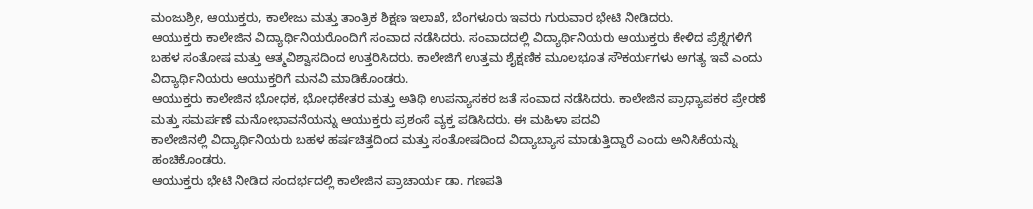ಮಂಜುಶ್ರೀ, ಆಯುಕ್ತರು, ಕಾಲೇಜು ಮತ್ತು ತಾಂತ್ರಿಕ ಶಿಕ್ಷಣ ಇಲಾಖೆ, ಬೆಂಗಳೂರು ಇವರು ಗುರುವಾರ ಭೇಟಿ ನೀಡಿದರು.
ಆಯುಕ್ತರು ಕಾಲೇಜಿನ ವಿದ್ಯಾರ್ಥಿನಿಯರೊಂದಿಗೆ ಸಂವಾದ ನಡೆಸಿದರು. ಸಂವಾದದಲ್ಲಿ ವಿದ್ಯಾರ್ಥಿನಿಯರು ಆಯುಕ್ತರು ಕೇಳಿದ ಪ್ರೆಶ್ನೆಗಳಿಗೆ ಬಹಳ ಸಂತೋಷ ಮತ್ತು ಆತ್ಮವಿಶ್ವಾಸದಿಂದ ಉತ್ತರಿಸಿದರು. ಕಾಲೇಜಿಗೆ ಉತ್ತಮ ಶೈಕ್ಷಣಿಕ ಮೂಲಭೂತ ಸೌಕರ್ಯಗಳು ಅಗತ್ಯ ಇವೆ ಎಂದು ವಿದ್ಯಾರ್ಥಿನಿಯರು ಆಯುಕ್ತರಿಗೆ ಮನವಿ ಮಾಡಿಕೊಂಡರು.
ಆಯುಕ್ತರು ಕಾಲೇಜಿನ ಭೋಧಕ, ಭೋಧಕೇತರ ಮತ್ತು ಅತಿಥಿ ಉಪನ್ಯಾಸಕರ ಜತೆ ಸಂವಾದ ನಡೆಸಿದರು. ಕಾಲೇಜಿನ ಪ್ರಾಧ್ಯಾಪಕರ ಪ್ರೇರಣೆ ಮತ್ತು ಸಮರ್ಪಣೆ ಮನೋಭಾವನೆಯನ್ನು ಆಯುಕ್ತರು ಪ್ರಶಂಸೆ ವ್ಯಕ್ತ ಪಡಿಸಿದರು. ಈ ಮಹಿಳಾ ಪದವಿ
ಕಾಲೇಜಿನಲ್ಲಿ ವಿದ್ಯಾರ್ಥಿನಿಯರು ಬಹಳ ಹರ್ಷಚಿತ್ತದಿಂದ ಮತ್ತು ಸಂತೋಷದಿಂದ ವಿದ್ಯಾಬ್ಯಾಸ ಮಾಡುತ್ತಿದ್ದಾರೆ ಎಂದು ಅನಿಸಿಕೆಯನ್ನು ಹಂಚಿಕೊಂಡರು.
ಆಯುಕ್ತರು ಭೇಟಿ ನೀಡಿದ ಸಂದರ್ಭದಲ್ಲಿ ಕಾಲೇಜಿನ ಪ್ರಾಚಾರ್ಯ ಡಾ. ಗಣಪತಿ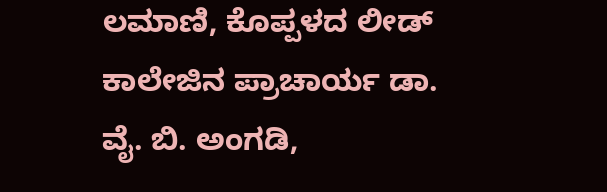ಲಮಾಣಿ, ಕೊಪ್ಪಳದ ಲೀಡ್ ಕಾಲೇಜಿನ ಪ್ರಾಚಾರ್ಯ ಡಾ. ವೈ. ಬಿ. ಅಂಗಡಿ,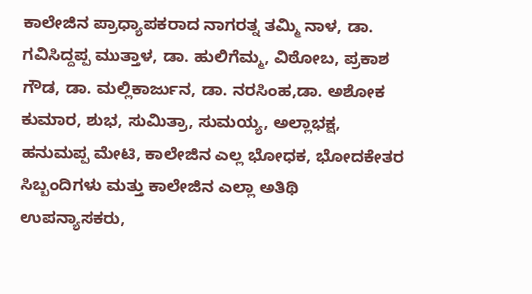ಕಾಲೇಜಿನ ಪ್ರಾಧ್ಯಾಪಕರಾದ ನಾಗರತ್ನ ತಮ್ಮಿ ನಾಳ, ಡಾ. ಗವಿಸಿದ್ದಪ್ಪ ಮುತ್ತಾಳ, ಡಾ. ಹುಲಿಗೆಮ್ಮ, ವಿಠೋಬ, ಪ್ರಕಾಶ ಗೌಡ, ಡಾ. ಮಲ್ಲಿಕಾರ್ಜುನ, ಡಾ. ನರಸಿಂಹ,ಡಾ. ಅಶೋಕ ಕುಮಾರ, ಶುಭ, ಸುಮಿತ್ರಾ, ಸುಮಯ್ಯ, ಅಲ್ಲಾಭಕ್ಷ, ಹನುಮಪ್ಪ ಮೇಟಿ, ಕಾಲೇಜಿನ ಎಲ್ಲ ಭೋಧಕ, ಭೋದಕೇತರ ಸಿಬ್ಬಂದಿಗಳು ಮತ್ತು ಕಾಲೇಜಿನ ಎಲ್ಲಾ ಅತಿಥಿ ಉಪನ್ಯಾಸಕರು,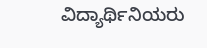ವಿದ್ಯಾರ್ಥಿನಿಯರು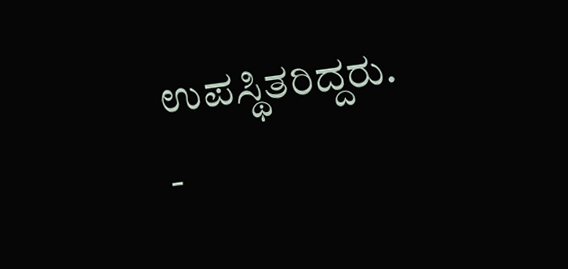ಉಪಸ್ಥಿತರಿದ್ದರು.
-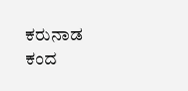ಕರುನಾಡ ಕಂದ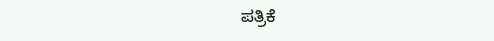ಪತ್ರಿಕೆ